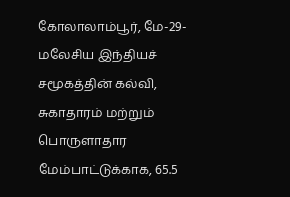கோலாலாம்பூர், மே-29-மலேசிய இந்தியச் சமூகத்தின் கல்வி, சுகாதாரம் மற்றும் பொருளாதார மேம்பாட்டுக்காக, 65.5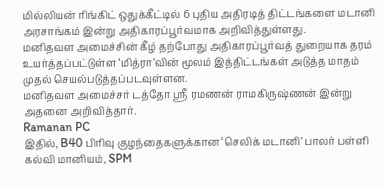மில்லியன் ரிங்கிட் ஒதுக்கீட்டில் 6 புதிய அதிரடித் திட்டங்களை மடானி அரசாங்கம் இன்று அதிகாரப்பூர்வமாக அறிவித்துள்ளது.
மனிதவள அமைச்சின் கீழ் தற்போது அதிகாரப்பூர்வத் துறையாக தரம் உயர்த்தப்பட்டுள்ள ‘மித்ரா’வின் மூலம் இத்திட்டங்கள் அடுத்த மாதம் முதல் செயல்படுத்தப்படவுள்ளன.
மனிதவள அமைச்சர் டத்தோ ஸ்ரீ ரமணன் ராமகிருஷ்ணன் இன்று அதனை அறிவித்தார்.
Ramanan PC
இதில், B40 பிரிவு குழந்தைகளுக்கான ‘செலிக் மடானி’ பாலர் பள்ளி கல்வி மானியம், SPM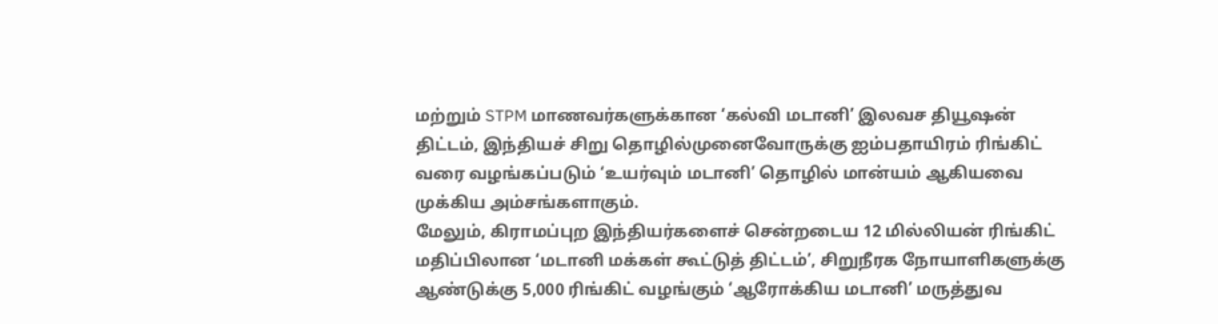மற்றும் STPM மாணவர்களுக்கான ‘கல்வி மடானி’ இலவச தியூஷன் திட்டம், இந்தியச் சிறு தொழில்முனைவோருக்கு ஐம்பதாயிரம் ரிங்கிட் வரை வழங்கப்படும் ‘உயர்வும் மடானி’ தொழில் மான்யம் ஆகியவை முக்கிய அம்சங்களாகும்.
மேலும், கிராமப்புற இந்தியர்களைச் சென்றடைய 12 மில்லியன் ரிங்கிட் மதிப்பிலான ‘மடானி மக்கள் கூட்டுத் திட்டம்’, சிறுநீரக நோயாளிகளுக்கு ஆண்டுக்கு 5,000 ரிங்கிட் வழங்கும் ‘ஆரோக்கிய மடானி’ மருத்துவ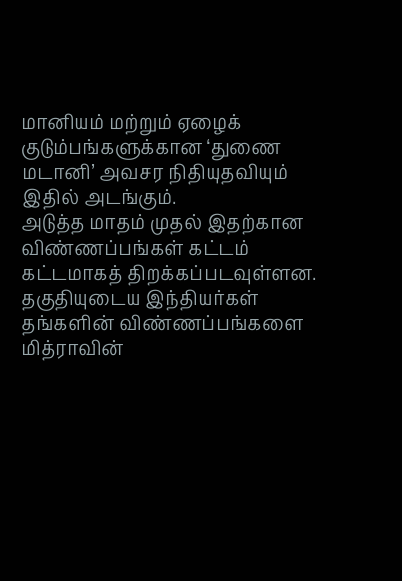மானியம் மற்றும் ஏழைக் குடும்பங்களுக்கான ‘துணை மடானி’ அவசர நிதியுதவியும் இதில் அடங்கும்.
அடுத்த மாதம் முதல் இதற்கான விண்ணப்பங்கள் கட்டம் கட்டமாகத் திறக்கப்படவுள்ளன.
தகுதியுடைய இந்தியர்கள் தங்களின் விண்ணப்பங்களை மித்ராவின்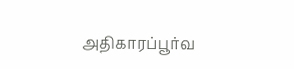அதிகாரப்பூர்வ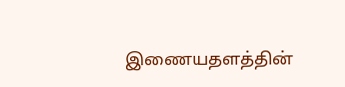இணையதளத்தின்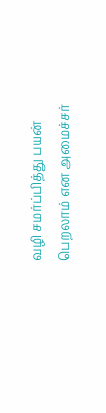வழி சமர்ப்பித்து பயன் பெறலாம் என அமைச்சர்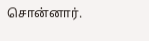சொன்னார்.